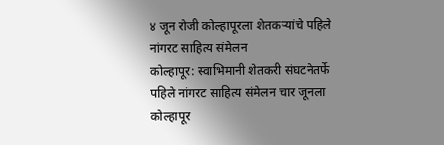४ जून रोजी कोल्हापूरला शेतकऱ्यांचे पहिले नांगरट साहित्य संमेलन
कोल्हापूर: स्वाभिमानी शेतकरी संघटनेतर्फे पहिले नांगरट साहित्य संमेलन चार जूनला कोल्हापूर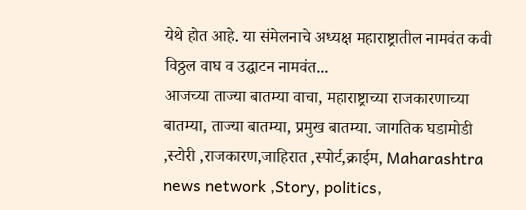येथे होत आहे. या संमेलनाचे अध्यक्ष महाराष्ट्रातील नामवंत कवी विठ्ठल वाघ व उद्घाटन नामवंत...
आजच्या ताज्या बातम्या वाचा, महाराष्ट्राच्या राजकारणाच्या बातम्या, ताज्या बातम्या, प्रमुख बातम्या. जागतिक घडामोडी ,स्टोरी ,राजकारण,जाहिरात ,स्पोर्ट,क्राईम, Maharashtra news network ,Story, politics,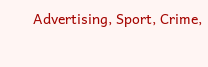Advertising, Sport, Crime,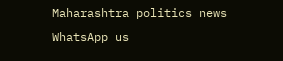Maharashtra politics news
WhatsApp us